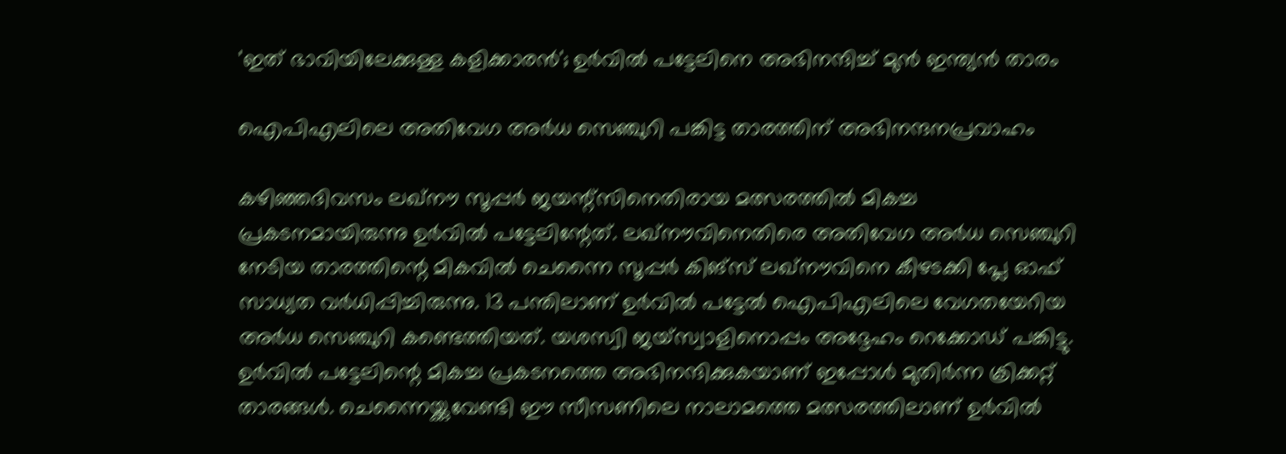'ഇത് ഭാവിയിലേക്കുള്ള കളിക്കാരന്‍'; ഉര്‍വില്‍ പട്ടേലിനെ അഭിനന്ദിച്ച് മുന്‍ ഇന്ത്യന്‍ താരം

ഐപിഎലിലെ അതിവേഗ അര്‍ധ സെഞ്ചുറി പങ്കിട്ട താരത്തിന് അഭിനന്ദനപ്രവാഹം

കഴിഞ്ഞദിവസം ലഖ്‌നൗ സൂപ്പര്‍ ജയന്റ്‌സിനെതിരായ മത്സരത്തില്‍ മികച്ച പ്രകടനമായിരുന്നു ഉര്‍വില്‍ പട്ടേലിന്റേത്. ലഖ്‌നൗവിനെതിരെ അതിവേഗ അര്‍ധ സെഞ്ചുറി നേടിയ താരത്തിന്റെ മികവില്‍ ചെന്നൈ സൂപ്പര്‍ കിങ്‌സ് ലഖ്‌നൗവിനെ കീഴടക്കി പ്ലേ ഓഫ് സാധ്യത വര്‍ധിപ്പിച്ചിരുന്നു. 13 പന്തിലാണ് ഉര്‍വില്‍ പട്ടേല്‍ ഐപിഎലിലെ വേഗതയേറിയ അര്‍ധ സെഞ്ചുറി കണ്ടെത്തിയത്. യശസ്വി ജയ്‌സ്വാളിനൊപ്പം അദ്ദേഹം റെക്കോഡ് പങ്കിട്ടു. ഉര്‍വില്‍ പട്ടേലിന്റെ മികച്ച പ്രകടനത്തെ അഭിനന്ദിക്കുകയാണ് ഇപ്പോള്‍ മുതിര്‍ന്ന ക്രിക്കറ്റ് താരങ്ങള്‍. ചെന്നൈയ്ക്കുവേണ്ടി ഈ സീസണിലെ നാലാമത്തെ മത്സരത്തിലാണ് ഉര്‍വില്‍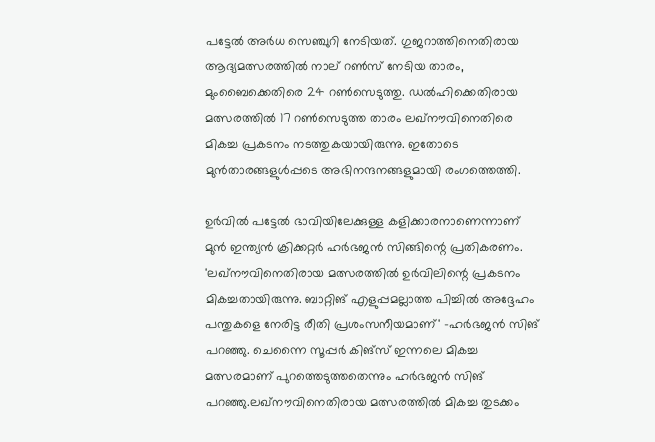പട്ടേല്‍ അര്‍ധ സെഞ്ചുറി നേടിയത്. ഗുജറാത്തിനെതിരായ ആദ്യമത്സരത്തില്‍ നാല് റണ്‍സ് നേടിയ താരം, മുംബൈക്കെതിരെ 24 റണ്‍സെടുത്തു. ഡല്‍ഹിക്കെതിരായ മത്സരത്തില്‍ 17 റണ്‍സെടുത്ത താരം ലഖ്‌നൗവിനെതിരെ മികച്ച പ്രകടനം നടത്തുകയായിരുന്നു. ഇതോടെ മുന്‍താരങ്ങളുള്‍പ്പടെ അഭിനന്ദനങ്ങളുമായി രംഗത്തെത്തി.

ഉര്‍വില്‍ പട്ടേല്‍ ഭാവിയിലേക്കുള്ള കളിക്കാരനാണെന്നാണ് മുന്‍ ഇന്ത്യന്‍ ക്രിക്കറ്റര്‍ ഹര്‍ഭജന്‍ സിങ്ങിന്റെ പ്രതികരണം. 'ലഖ്‌നൗവിനെതിരായ മത്സരത്തില്‍ ഉര്‍വിലിന്റെ പ്രകടനം മികച്ചതായിരുന്നു. ബാറ്റിങ് എളുപ്പമല്ലാത്ത പിച്ചില്‍ അദ്ദേഹം പന്തുകളെ നേരിട്ട രീതി പ്രശംസനീയമാണ്' -ഹര്‍ഭജന്‍ സിങ് പറഞ്ഞു. ചെന്നൈ സൂപ്പര്‍ കിങ്‌സ് ഇന്നലെ മികച്ച മത്സരമാണ് പുറത്തെടുത്തതെന്നും ഹര്‍ഭജന്‍ സിങ് പറഞ്ഞു.ലഖ്നൗവിനെതിരായ മത്സരത്തില്‍ മികച്ച തുടക്കം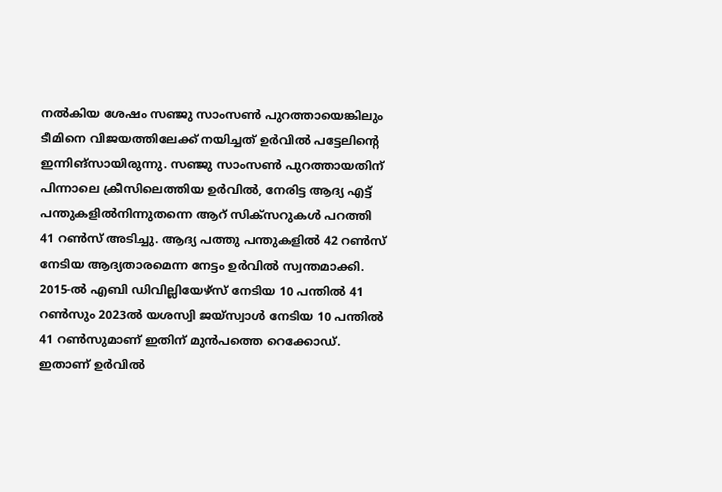നല്‍കിയ ശേഷം സഞ്ജു സാംസണ്‍ പുറത്തായെങ്കിലും ടീമിനെ വിജയത്തിലേക്ക് നയിച്ചത് ഉര്‍വില്‍ പട്ടേലിന്റെ ഇന്നിങ്സായിരുന്നു. സഞ്ജു സാംസണ്‍ പുറത്തായതിന് പിന്നാലെ ക്രീസിലെത്തിയ ഉര്‍വില്‍, നേരിട്ട ആദ്യ എട്ട് പന്തുകളില്‍നിന്നുതന്നെ ആറ് സിക്‌സറുകള്‍ പറത്തി 41 റണ്‍സ് അടിച്ചു. ആദ്യ പത്തു പന്തുകളില്‍ 42 റണ്‍സ് നേടിയ ആദ്യതാരമെന്ന നേട്ടം ഉര്‍വില്‍ സ്വന്തമാക്കി. 2015-ല്‍ എബി ഡിവില്ലിയേഴ്‌സ് നേടിയ 10 പന്തില്‍ 41 റണ്‍സും 2023ല്‍ യശസ്വി ജയ്‌സ്വാള്‍ നേടിയ 10 പന്തില്‍ 41 റണ്‍സുമാണ് ഇതിന് മുന്‍പത്തെ റെക്കോഡ്. ഇതാണ് ഉര്‍വില്‍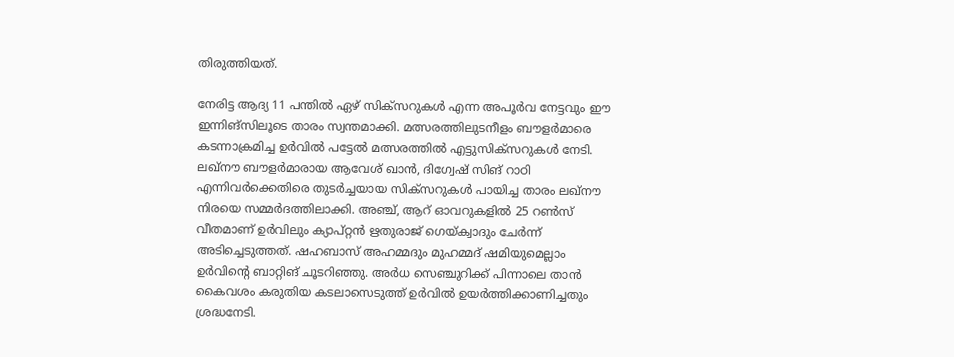തിരുത്തിയത്.

നേരിട്ട ആദ്യ 11 പന്തില്‍ ഏഴ് സിക്‌സറുകള്‍ എന്ന അപൂര്‍വ നേട്ടവും ഈ ഇന്നിങ്‌സിലൂടെ താരം സ്വന്തമാക്കി. മത്സരത്തിലുടനീളം ബൗളര്‍മാരെ കടന്നാക്രമിച്ച ഉര്‍വില്‍ പട്ടേല്‍ മത്സരത്തില്‍ എട്ടുസിക്സറുകള്‍ നേടി. ലഖ്നൗ ബൗളര്‍മാരായ ആവേശ് ഖാന്‍, ദിഗ്വേഷ് സിങ് റാഠി എന്നിവര്‍ക്കെതിരെ തുടര്‍ച്ചയായ സിക്‌സറുകള്‍ പായിച്ച താരം ലഖ്നൗ നിരയെ സമ്മര്‍ദത്തിലാക്കി. അഞ്ച്, ആറ് ഓവറുകളില്‍ 25 റണ്‍സ് വീതമാണ് ഉര്‍വിലും ക്യാപ്റ്റന്‍ ഋതുരാജ് ഗെയ്ക്വാദും ചേര്‍ന്ന് അടിച്ചെടുത്തത്. ഷഹബാസ് അഹമ്മദും മുഹമ്മദ് ഷമിയുമെല്ലാം ഉര്‍വിന്റെ ബാറ്റിങ് ചൂടറിഞ്ഞു. അര്‍ധ സെഞ്ചുറിക്ക് പിന്നാലെ താന്‍ കൈവശം കരുതിയ കടലാസെടുത്ത് ഉര്‍വില്‍ ഉയര്‍ത്തിക്കാണിച്ചതും ശ്രദ്ധനേടി.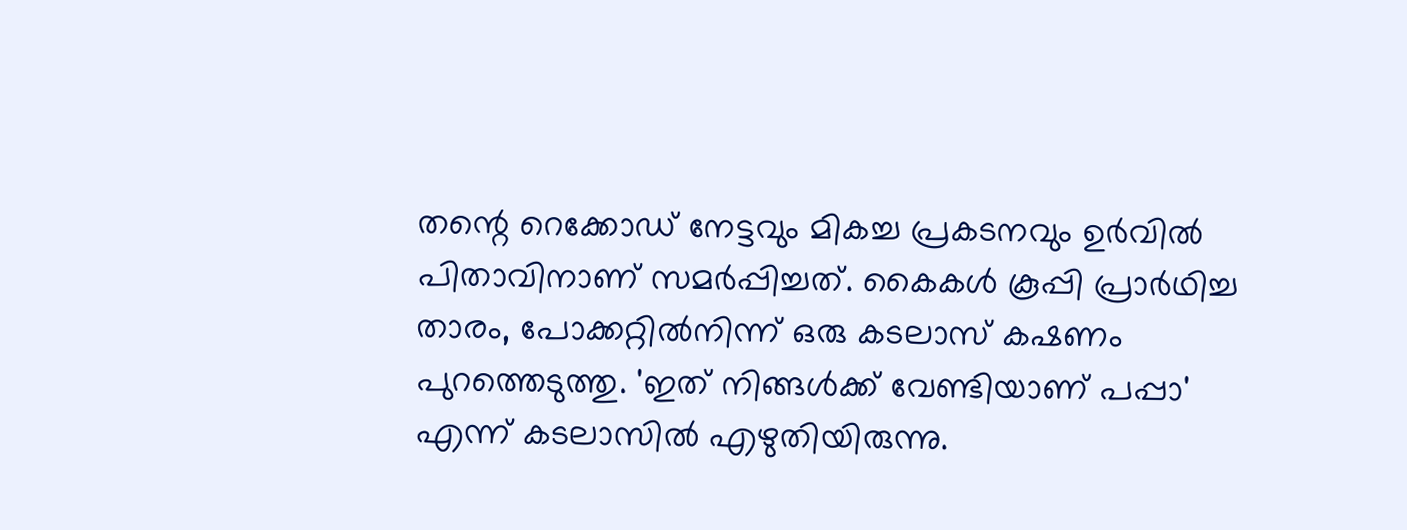തന്റെ റെക്കോഡ് നേട്ടവും മികച്ച പ്രകടനവും ഉര്‍വില്‍ പിതാവിനാണ് സമര്‍പ്പിച്ചത്. കൈകള്‍ കൂപ്പി പ്രാര്‍ഥിച്ച താരം, പോക്കറ്റില്‍നിന്ന് ഒരു കടലാസ് കഷണം പുറത്തെടുത്തു. 'ഇത് നിങ്ങള്‍ക്ക് വേണ്ടിയാണ് പപ്പാ' എന്ന് കടലാസില്‍ എഴുതിയിരുന്നു.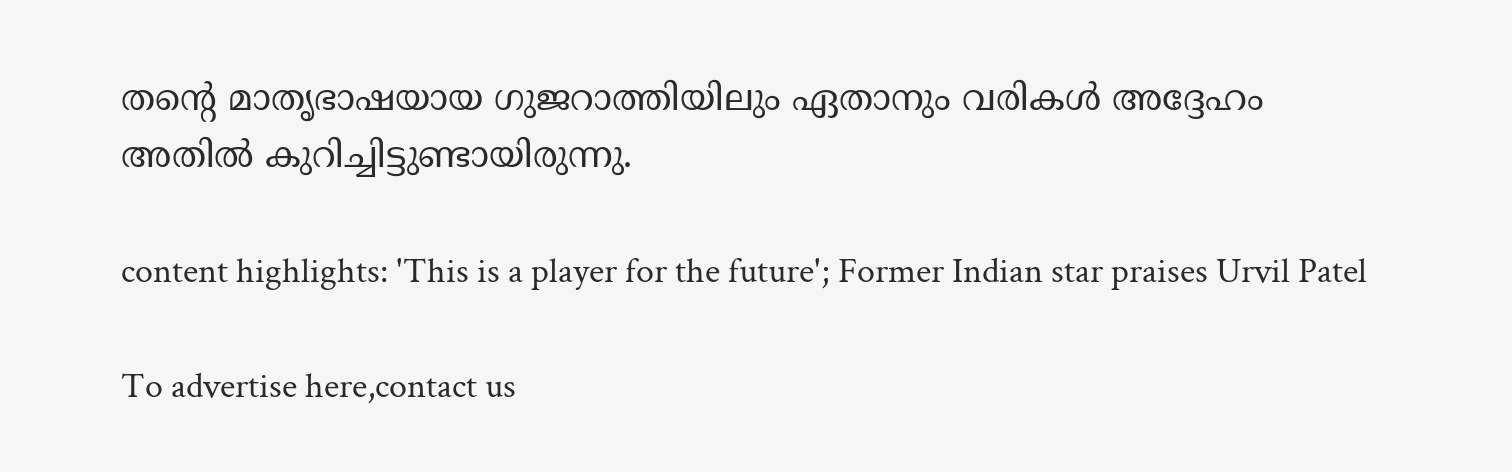തന്റെ മാതൃഭാഷയായ ഗുജറാത്തിയിലും ഏതാനും വരികള്‍ അദ്ദേഹം അതില്‍ കുറിച്ചിട്ടുണ്ടായിരുന്നു.

content highlights: 'This is a player for the future'; Former Indian star praises Urvil Patel

To advertise here,contact us